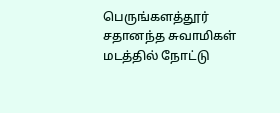பெருங்களத்தூர் சதானந்த சுவாமிகள் மடத்தில் நோட்டு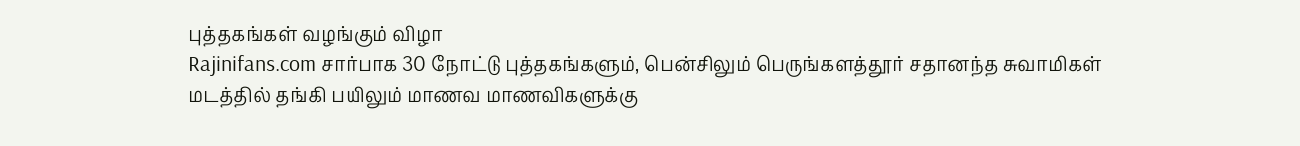புத்தகங்கள் வழங்கும் விழா
Rajinifans.com சார்பாக 30 நோட்டு புத்தகங்களும், பென்சிலும் பெருங்களத்தூர் சதானந்த சுவாமிகள் மடத்தில் தங்கி பயிலும் மாணவ மாணவிகளுக்கு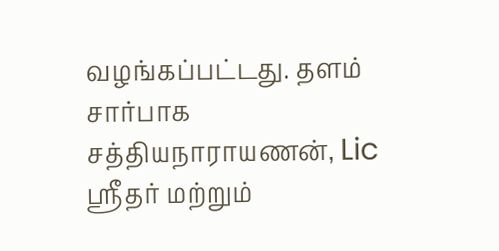வழங்கப்பட்டது. தளம் சார்பாக சத்தியநாராயணன், Lic ஸ்ரீதர் மற்றும்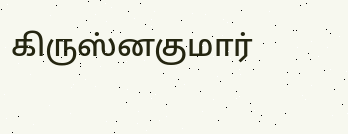கிருஸ்னகுமார்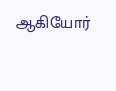ஆகியோர்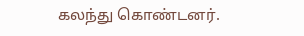கலந்து கொண்டனர்.